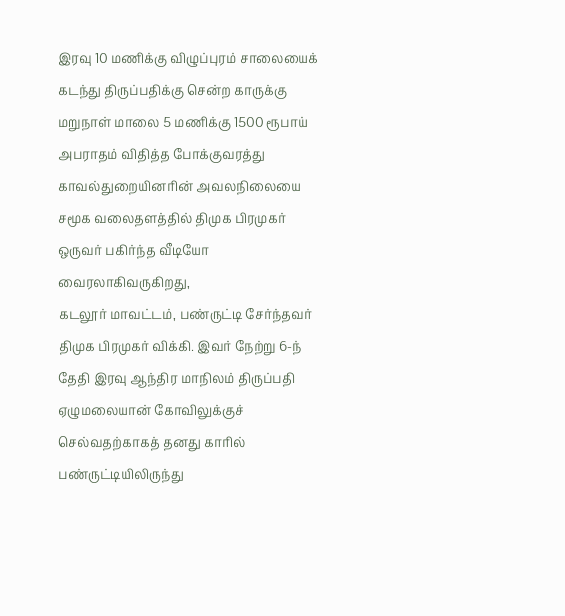இரவு 10 மணிக்கு விழுப்புரம் சாலையைக் கடந்து திருப்பதிக்கு சென்ற காருக்கு மறுநாள் மாலை 5 மணிக்கு 1500 ரூபாய் அபராதம் விதித்த போக்குவரத்து காவல்துறையினரின் அவலநிலையை சமூக வலைதளத்தில் திமுக பிரமுகர் ஒருவர் பகிர்ந்த வீடியோ வைரலாகிவருகிறது,
கடலூர் மாவட்டம், பண்ருட்டி சேர்ந்தவர் திமுக பிரமுகர் விக்கி. இவர் நேற்று 6-ந் தேதி இரவு ஆந்திர மாநிலம் திருப்பதி ஏழுமலையான் கோவிலுக்குச் செல்வதற்காகத் தனது காரில் பண்ருட்டியிலிருந்து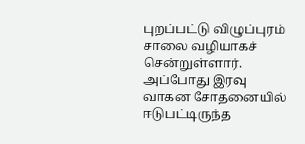புறப்பட்டு விழுப்புரம் சாலை வழியாகச் சென்றுள்ளார். அப்போது இரவு வாகன சோதனையில் ஈடுபட்டிருந்த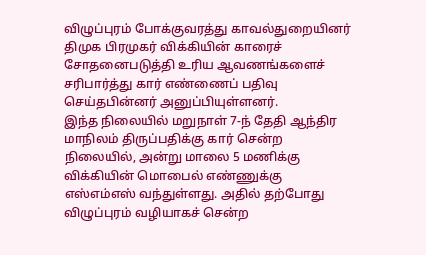விழுப்புரம் போக்குவரத்து காவல்துறையினர் திமுக பிரமுகர் விக்கியின் காரைச் சோதனைபடுத்தி உரிய ஆவணங்களைச் சரிபார்த்து கார் எண்ணைப் பதிவு செய்தபின்னர் அனுப்பியுள்ளனர்.
இந்த நிலையில் மறுநாள் 7-ந் தேதி ஆந்திர மாநிலம் திருப்பதிக்கு கார் சென்ற நிலையில், அன்று மாலை 5 மணிக்கு விக்கியின் மொபைல் எண்ணுக்கு எஸ்எம்எஸ் வந்துள்ளது. அதில் தற்போது விழுப்புரம் வழியாகச் சென்ற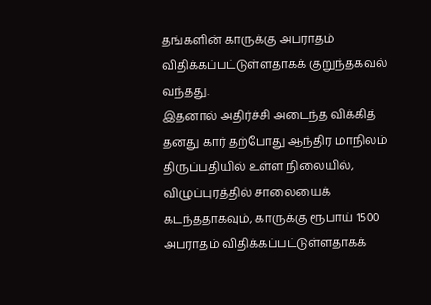தங்களின் காருக்கு அபராதம் விதிக்கப்பட்டுள்ளதாகக் குறுந்தகவல் வந்தது.
இதனால் அதிர்ச்சி அடைந்த விக்கித் தனது கார் தற்போது ஆந்திர மாநிலம் திருப்பதியில் உள்ள நிலையில், விழுப்புரத்தில் சாலையைக் கடந்ததாகவும், காருக்கு ரூபாய் 1500 அபராதம் விதிக்கப்பட்டுள்ளதாகக்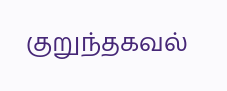குறுந்தகவல்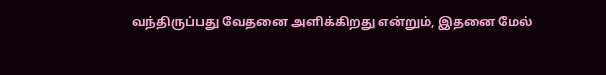வந்திருப்பது வேதனை அளிக்கிறது என்றும், இதனை மேல்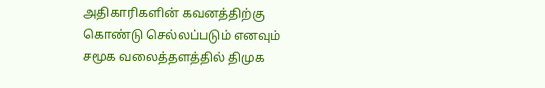அதிகாரிகளின் கவனத்திற்கு கொண்டு செல்லப்படும் எனவும் சமூக வலைத்தளத்தில் திமுக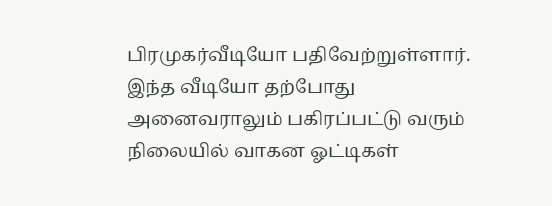பிரமுகர்வீடியோ பதிவேற்றுள்ளார்.
இந்த வீடியோ தற்போது அனைவராலும் பகிரப்பட்டு வரும் நிலையில் வாகன ஓட்டிகள்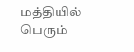மத்தியில் பெரும்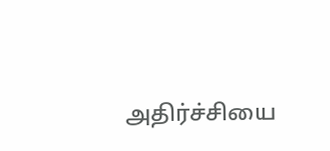அதிர்ச்சியை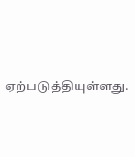ஏற்படுத்தியுள்ளது.